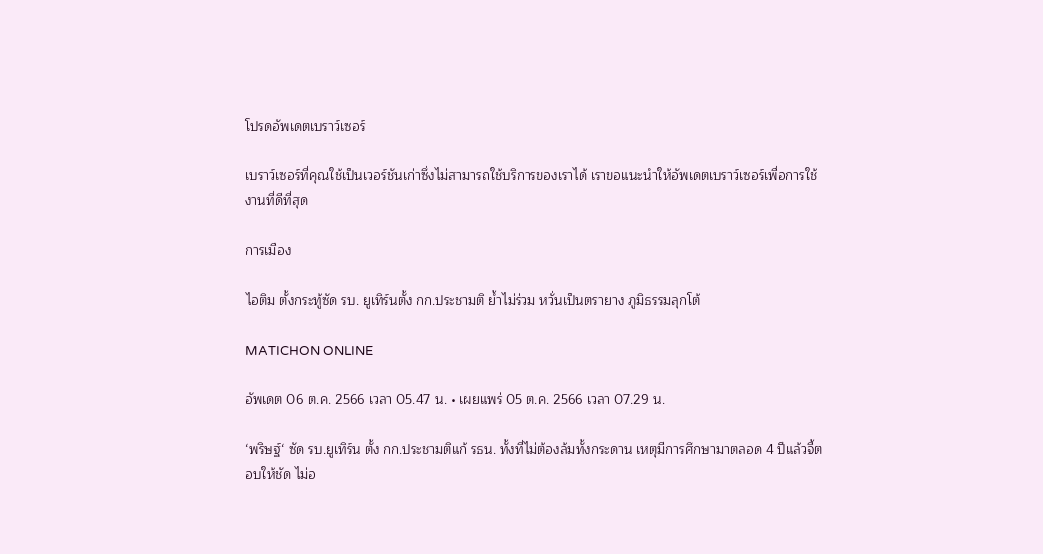โปรดอัพเดตเบราว์เซอร์

เบราว์เซอร์ที่คุณใช้เป็นเวอร์ชันเก่าซึ่งไม่สามารถใช้บริการของเราได้ เราขอแนะนำให้อัพเดตเบราว์เซอร์เพื่อการใช้งานที่ดีที่สุด

การเมือง

ไอติม ตั้งกระทู้ซัด รบ. ยูเทิร์นตั้ง กก.ประชามติ ย้ำไม่ร่วม หวั่นเป็นตรายาง ภูมิธรรมลุกโต้

MATICHON ONLINE

อัพเดต 06 ต.ค. 2566 เวลา 05.47 น. • เผยแพร่ 05 ต.ค. 2566 เวลา 07.29 น.

‘พริษฐ์‘ ซัด รบ.ยูเทิร์น ตั้ง กก.ประชามติแก้ รธน. ทั้งที่ไม่ต้องล้มทั้งกระดาน เหตุมีการศึกษามาตลอด 4 ปีแล้วจี้ตอบให้ชัด ไม่อ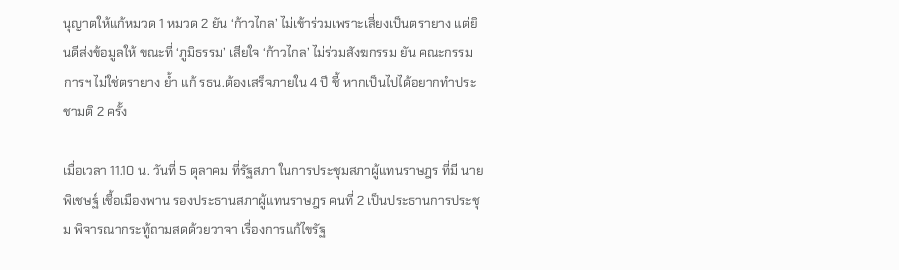นุญาตให้แก้หมวด 1 หมวด 2 ยัน ‘ก้าวไกล’ ไม่เข้าร่วมเพราะเสี่ยงเป็นตรายาง แต่ยินดีส่งข้อมูลให้ ขณะที่ ‘ภูมิธรรม’ เสียใจ ‘ก้าวไกล’ ไม่ร่วมสังฆกรรม ยัน คณะกรรมการฯ ไม่ใช่ตรายาง ย้ำ แก้ รธน.ต้องเสร็จภายใน 4 ปี ชี้ หากเป็นไปได้อยากทำประชามติ 2 ครั้ง

เมื่อเวลา 11.10 น. วันที่ 5 ตุลาคม ที่รัฐสภา ในการประชุมสภาผู้แทนราษฎร ที่มี นายพิเชษฐ์ เชื้อเมืองพาน รองประธานสภาผู้แทนราษฎร คนที่ 2 เป็นประธานการประชุม พิจารณากระทู้ถามสดด้วยวาจา เรื่องการแก้ไขรัฐ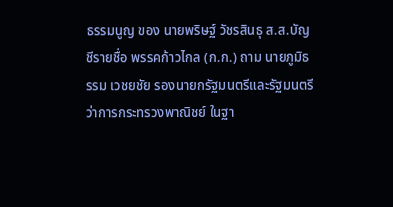ธรรมนูญ ของ นายพริษฐ์ วัชรสินธุ ส.ส.บัญชีรายชื่อ พรรคก้าวไกล (ก.ก.) ถาม นายภูมิธรรม เวชยชัย รองนายกรัฐมนตรีและรัฐมนตรีว่าการกระทรวงพาณิชย์ ในฐา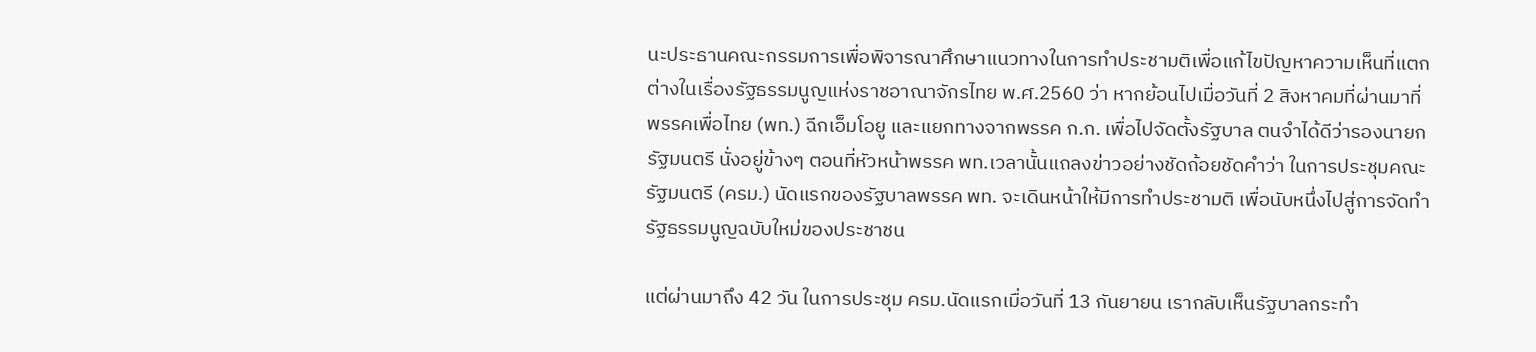นะประธานคณะกรรมการเพื่อพิจารณาศึกษาแนวทางในการทำประชามติเพื่อแก้ไขปัญหาความเห็นที่แตกต่างในเรื่องรัฐธรรมนูญแห่งราชอาณาจักรไทย พ.ศ.2560 ว่า หากย้อนไปเมื่อวันที่ 2 สิงหาคมที่ผ่านมาที่พรรคเพื่อไทย (พท.) ฉีกเอ็มโอยู และแยกทางจากพรรค ก.ก. เพื่อไปจัดตั้งรัฐบาล ตนจำได้ดีว่ารองนายกรัฐมนตรี นั่งอยู่ข้างๆ ตอนที่หัวหน้าพรรค พท.เวลานั้นแถลงข่าวอย่างชัดถ้อยชัดคำว่า ในการประชุมคณะรัฐมนตรี (ครม.) นัดแรกของรัฐบาลพรรค พท. จะเดินหน้าให้มีการทำประชามติ เพื่อนับหนึ่งไปสู่การจัดทำรัฐธรรมนูญฉบับใหม่ของประชาชน

แต่ผ่านมาถึง 42 วัน ในการประชุม ครม.นัดแรกเมื่อวันที่ 13 กันยายน เรากลับเห็นรัฐบาลกระทำ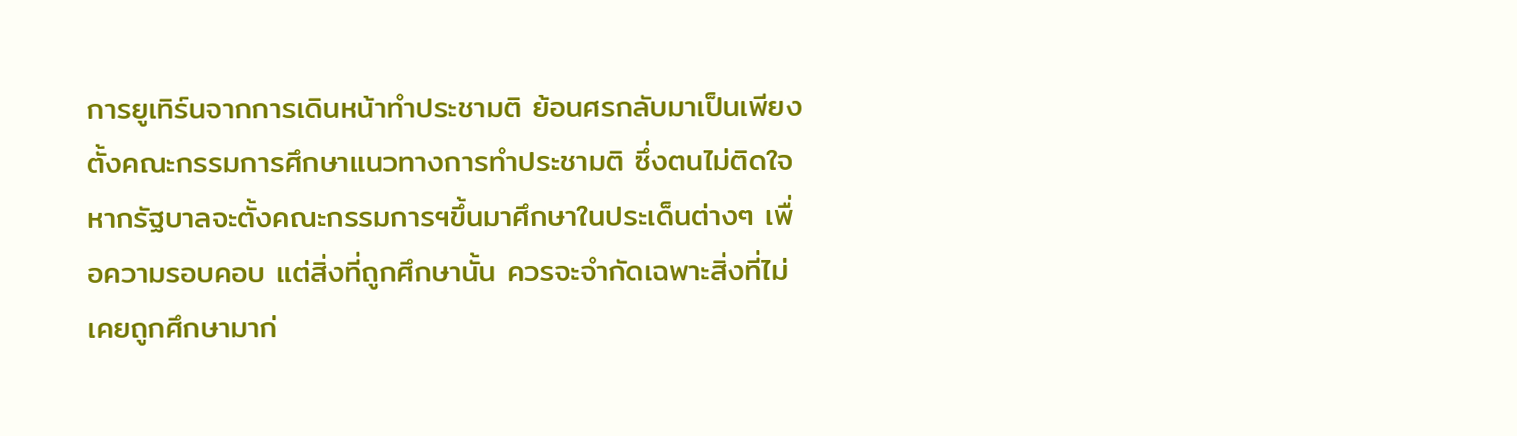การยูเทิร์นจากการเดินหน้าทำประชามติ ย้อนศรกลับมาเป็นเพียงตั้งคณะกรรมการศึกษาแนวทางการทำประชามติ ซึ่งตนไม่ติดใจหากรัฐบาลจะตั้งคณะกรรมการฯขึ้นมาศึกษาในประเด็นต่างๆ เพื่อความรอบคอบ แต่สิ่งที่ถูกศึกษานั้น ควรจะจำกัดเฉพาะสิ่งที่ไม่เคยถูกศึกษามาก่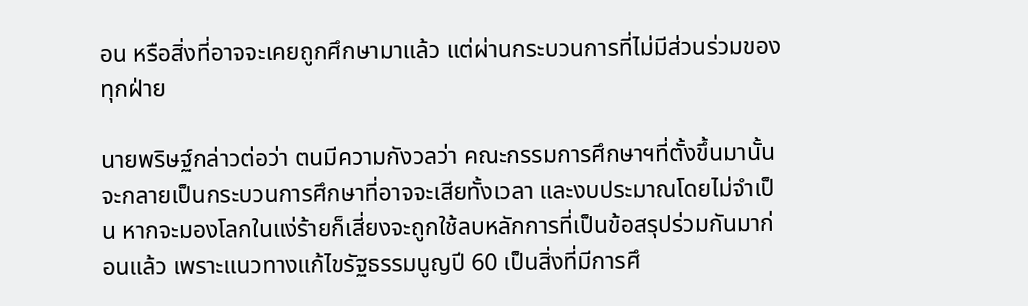อน หรือสิ่งที่อาจจะเคยถูกศึกษามาแล้ว แต่ผ่านกระบวนการที่ไม่มีส่วนร่วมของทุกฝ่าย

นายพริษฐ์กล่าวต่อว่า ตนมีความกังวลว่า คณะกรรมการศึกษาฯที่ตั้งขึ้นมานั้น จะกลายเป็นกระบวนการศึกษาที่อาจจะเสียทั้งเวลา และงบประมาณโดยไม่จำเป็น หากจะมองโลกในแง่ร้ายก็เสี่ยงจะถูกใช้ลบหลักการที่เป็นข้อสรุปร่วมกันมาก่อนแล้ว เพราะแนวทางแก้ไขรัฐธรรมนูญปี 60 เป็นสิ่งที่มีการศึ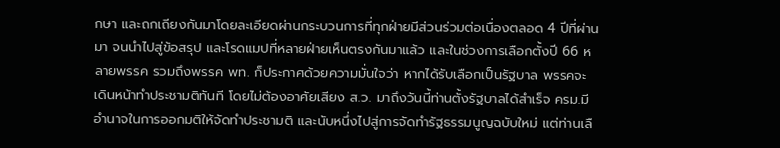กษา และถกเถียงกันมาโดยละเอียดผ่านกระบวนการที่ทุกฝ่ายมีส่วนร่วมต่อเนื่องตลอด 4 ปีที่ผ่านมา จนนำไปสู่ข้อสรุป และโรดแมปที่หลายฝ่ายเห็นตรงกันมาแล้ว และในช่วงการเลือกตั้งปี 66 หลายพรรค รวมถึงพรรค พท. ก็ประกาศด้วยความมั่นใจว่า หากได้รับเลือกเป็นรัฐบาล พรรคจะเดินหน้าทำประชามติทันที โดยไม่ต้องอาศัยเสียง ส.ว. มาถึงวันนี้ท่านตั้งรัฐบาลได้สำเร็จ ครม.มีอำนาจในการออกมติให้จัดทำประชามติ และนับหนึ่งไปสู่การจัดทำรัฐธรรมนูญฉบับใหม่ แต่ท่านเลื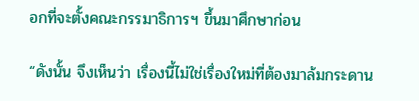อกที่จะตั้งคณะกรรมาธิการฯ ขึ้นมาศึกษาก่อน

“ดังนั้น จึงเห็นว่า เรื่องนี้ไม่ใช่เรื่องใหม่ที่ต้องมาล้มกระดาน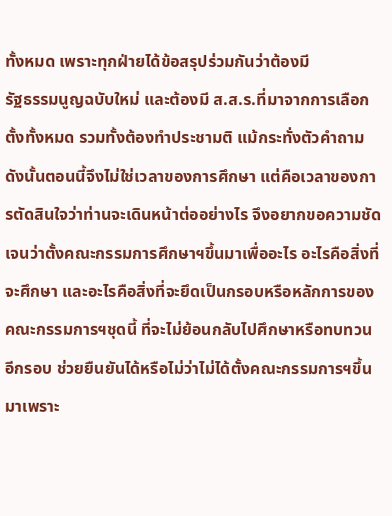ทั้งหมด เพราะทุกฝ่ายได้ข้อสรุปร่วมกันว่าต้องมี
รัฐธรรมนูญฉบับใหม่ และต้องมี ส.ส.ร.ที่มาจากการเลือกตั้งทั้งหมด รวมทั้งต้องทำประชามติ แม้กระทั่งตัวคำถาม ดังนั้นตอนนี้จึงไม่ใช่เวลาของการศึกษา แต่คือเวลาของการตัดสินใจว่าท่านจะเดินหน้าต่ออย่างไร จึงอยากขอความชัดเจนว่าตั้งคณะกรรมการศึกษาฯขึ้นมาเพื่ออะไร อะไรคือสิ่งที่จะศึกษา และอะไรคือสิ่งที่จะยึดเป็นกรอบหรือหลักการของคณะกรรมการฯชุดนี้ ที่จะไม่ย้อนกลับไปศึกษาหรือทบทวนอีกรอบ ช่วยยืนยันได้หรือไม่ว่าไม่ได้ตั้งคณะกรรมการฯขึ้นมาเพราะ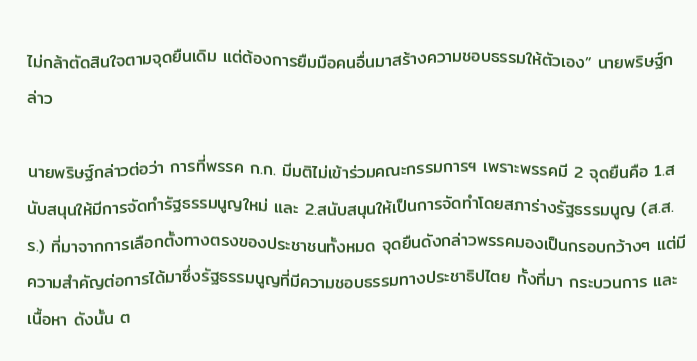ไม่กล้าตัดสินใจตามจุดยืนเดิม แต่ต้องการยืมมือคนอื่นมาสร้างความชอบธรรมให้ตัวเอง” นายพริษฐ์กล่าว

นายพริษฐ์กล่าวต่อว่า การที่พรรค ก.ก. มีมติไม่เข้าร่วมคณะกรรมการฯ เพราะพรรคมี 2 จุดยืนคือ 1.สนับสนุนให้มีการจัดทำรัฐธรรมนูญใหม่ และ 2.สนับสนุนให้เป็นการจัดทำโดยสภาร่างรัฐธรรมนูญ (ส.ส.ร.) ที่มาจากการเลือกตั้งทางตรงของประชาชนทั้งหมด จุดยืนดังกล่าวพรรคมองเป็นกรอบกว้างๆ แต่มีความสำคัญต่อการได้มาซึ่งรัฐธรรมนูญที่มีความชอบธรรมทางประชาธิปไตย ทั้งที่มา กระบวนการ และเนื้อหา ดังนั้น ต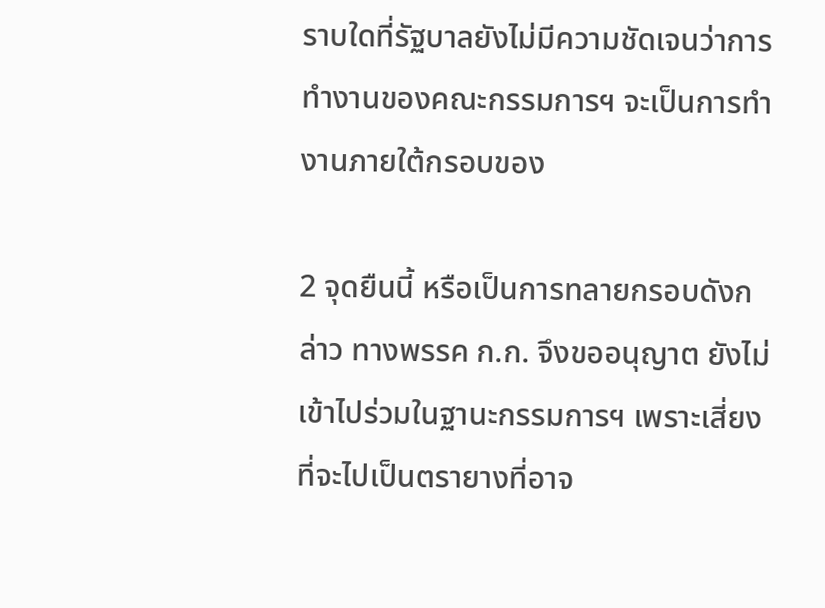ราบใดที่รัฐบาลยังไม่มีความชัดเจนว่าการทำงานของคณะกรรมการฯ จะเป็นการทำงานภายใต้กรอบของ

2 จุดยืนนี้ หรือเป็นการทลายกรอบดังกล่าว ทางพรรค ก.ก. จึงขออนุญาต ยังไม่เข้าไปร่วมในฐานะกรรมการฯ เพราะเสี่ยงที่จะไปเป็นตรายางที่อาจ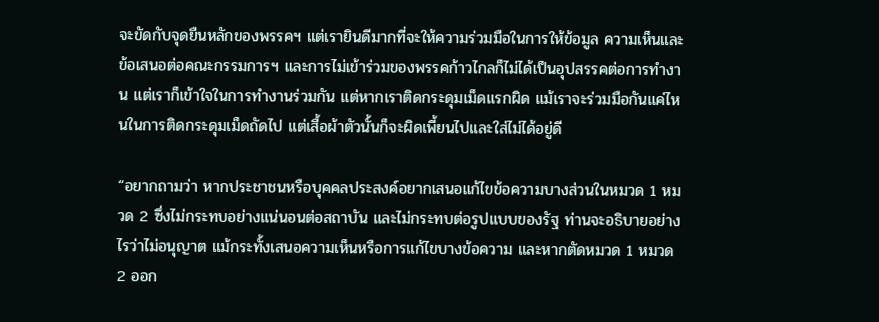จะขัดกับจุดยืนหลักของพรรคฯ แต่เรายินดีมากที่จะให้ความร่วมมือในการให้ข้อมูล ความเห็นและข้อเสนอต่อคณะกรรมการฯ และการไม่เข้าร่วมของพรรคก้าวไกลก็ไม่ได้เป็นอุปสรรคต่อการทำงาน แต่เราก็เข้าใจในการทำงานร่วมกัน แต่หากเราติดกระดุมเม็ดแรกผิด แม้เราจะร่วมมือกันแค่ไหนในการติดกระดุมเม็ดถัดไป แต่เสื้อผ้าตัวนั้นก็จะผิดเพี้ยนไปและใส่ไม่ได้อยู่ดี

“อยากถามว่า หากประชาชนหรือบุคคลประสงค์อยากเสนอแก้ไขข้อความบางส่วนในหมวด 1 หมวด 2 ซึ่งไม่กระทบอย่างแน่นอนต่อสถาบัน และไม่กระทบต่อรูปแบบของรัฐ ท่านจะอธิบายอย่างไรว่าไม่อนุญาต แม้กระทั้งเสนอความเห็นหรือการแก้ไขบางข้อความ และหากตัดหมวด 1 หมวด 2 ออก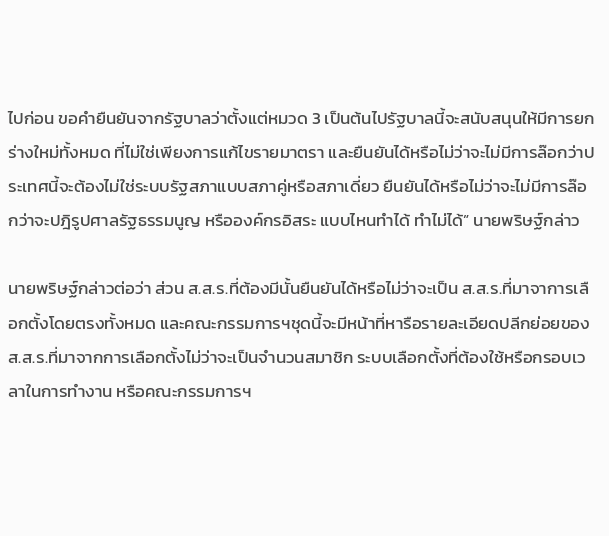ไปก่อน ขอคำยืนยันจากรัฐบาลว่าตั้งแต่หมวด 3 เป็นต้นไปรัฐบาลนี้จะสนับสนุนให้มีการยกร่างใหม่ทั้งหมด ที่ไม่ใช่เพียงการแก้ไขรายมาตรา และยืนยันได้หรือไม่ว่าจะไม่มีการล๊อกว่าประเทศนี้จะต้องไม่ใช่ระบบรัฐสภาแบบสภาคู่หรือสภาเดี่ยว ยืนยันได้หรือไม่ว่าจะไม่มีการล๊อกว่าจะปฎิรูปศาลรัฐธรรมนูญ หรือองค์กรอิสระ แบบไหนทำได้ ทำไม่ได้” นายพริษฐ์กล่าว

นายพริษฐ์กล่าวต่อว่า ส่วน ส.ส.ร.ที่ต้องมีนั้นยืนยันได้หรือไม่ว่าจะเป็น ส.ส.ร.ที่มาจาการเลือกตั้งโดยตรงทั้งหมด และคณะกรรมการฯชุดนี้จะมีหน้าที่หารือรายละเอียดปลีกย่อยของ ส.ส.ร.ที่มาจากการเลือกตั้งไม่ว่าจะเป็นจำนวนสมาชิก ระบบเลือกตั้งที่ต้องใช้หรือกรอบเวลาในการทำงาน หรือคณะกรรมการฯ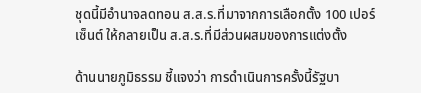ชุดนี้มีอำนาจลดทอน ส.ส.ร.ที่มาจากการเลือกตั้ง 100 เปอร์เซ็นต์ ให้กลายเป็น ส.ส.ร.ที่มีส่วนผสมของการแต่งตั้ง

ด้านนายภูมิธรรม ชี้แจงว่า การดำเนินการครั้งนี้รัฐบา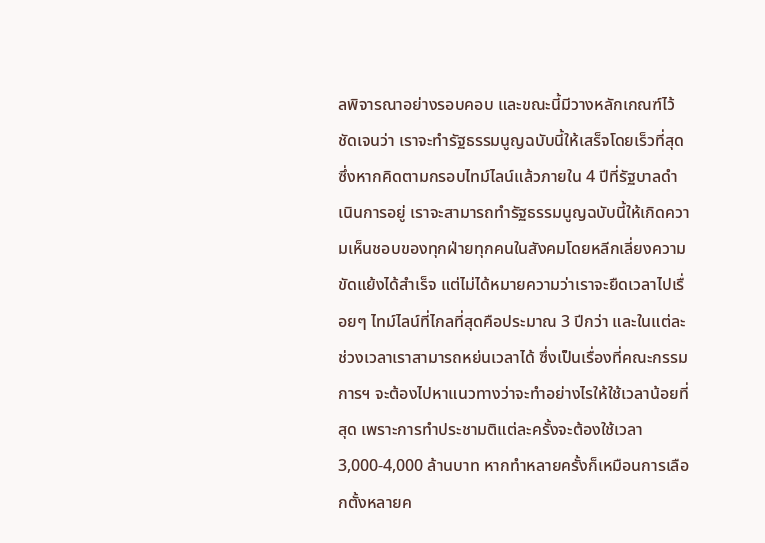ลพิจารณาอย่างรอบคอบ และขณะนี้มีวางหลักเกณฑ์ไว้ชัดเจนว่า เราจะทำรัฐธรรมนูญฉบับนี้ให้เสร็จโดยเร็วที่สุด ซึ่งหากคิดตามกรอบไทม์ไลน์แล้วภายใน 4 ปีที่รัฐบาลดำเนินการอยู่ เราจะสามารถทำรัฐธรรมนูญฉบับนี้ให้เกิดความเห็นชอบของทุกฝ่ายทุกคนในสังคมโดยหลีกเลี่ยงความขัดแย้งได้สำเร็จ แต่ไม่ได้หมายความว่าเราจะยืดเวลาไปเรื่อยๆ ไทม์ไลน์ที่ไกลที่สุดคือประมาณ 3 ปีกว่า และในแต่ละช่วงเวลาเราสามารถหย่นเวลาได้ ซึ่งเป็นเรื่องที่คณะกรรมการฯ จะต้องไปหาแนวทางว่าจะทำอย่างไรให้ใช้เวลาน้อยที่สุด เพราะการทำประชามติแต่ละครั้งจะต้องใช้เวลา 3,000-4,000 ล้านบาท หากทำหลายครั้งก็เหมือนการเลือกตั้งหลายค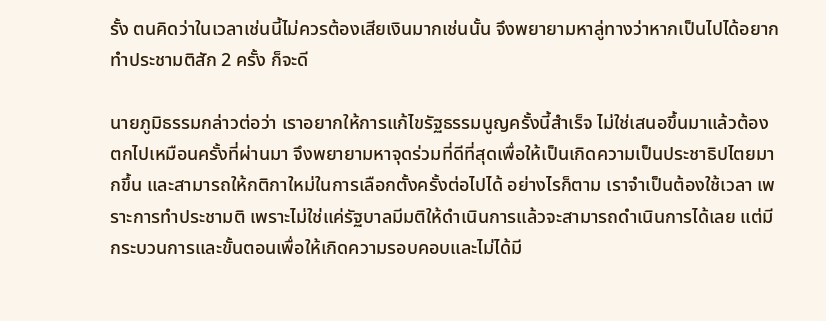รั้ง ตนคิดว่าในเวลาเช่นนี้ไม่ควรต้องเสียเงินมากเช่นนั้น จึงพยายามหาลู่ทางว่าหากเป็นไปได้อยากทำประชามติสัก 2 ครั้ง ก็จะดี

นายภูมิธรรมกล่าวต่อว่า เราอยากให้การแก้ไขรัฐธรรมนูญครั้งนี้สำเร็จ ไม่ใช่เสนอขึ้นมาแล้วต้องตกไปเหมือนครั้งที่ผ่านมา จึงพยายามหาจุดร่วมที่ดีที่สุดเพื่อให้เป็นเกิดความเป็นประชาธิปไตยมากขึ้น และสามารถให้กติกาใหม่ในการเลือกตั้งครั้งต่อไปได้ อย่างไรก็ตาม เราจำเป็นต้องใช้เวลา เพราะการทำประชามติ เพราะไม่ใช่แค่รัฐบาลมีมติให้ดำเนินการแล้วจะสามารถดำเนินการได้เลย แต่มีกระบวนการและขั้นตอนเพื่อให้เกิดความรอบคอบและไม่ได้มี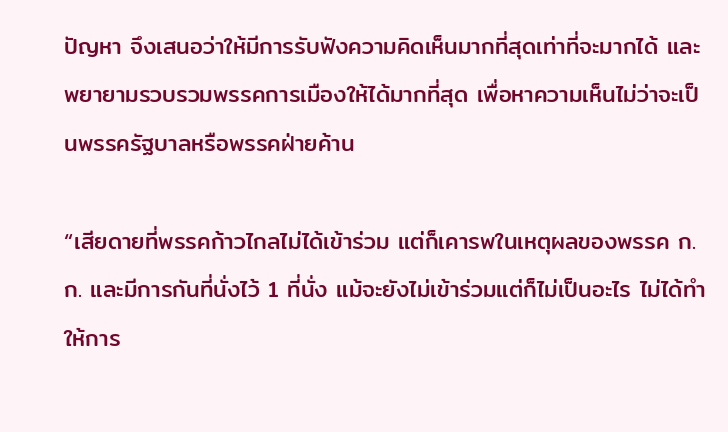ปัญหา จึงเสนอว่าให้มีการรับฟังความคิดเห็นมากที่สุดเท่าที่จะมากได้ และพยายามรวบรวมพรรคการเมืองให้ได้มากที่สุด เพื่อหาความเห็นไม่ว่าจะเป็นพรรครัฐบาลหรือพรรคฝ่ายค้าน

“เสียดายที่พรรคก้าวไกลไม่ได้เข้าร่วม แต่ก็เคารพในเหตุผลของพรรค ก.ก. และมีการกันที่นั่งไว้ 1 ที่นั่ง แม้จะยังไม่เข้าร่วมแต่ก็ไม่เป็นอะไร ไม่ได้ทำให้การ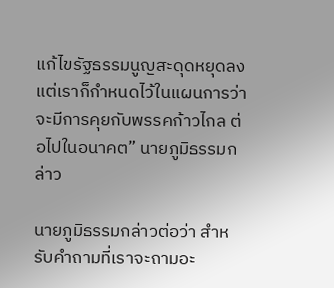แก้ไขรัฐธรรมนูญสะดุดหยุดลง แต่เราก็กำหนดไว้ในแผนการว่าจะมีการคุยกับพรรคก้าวไกล ต่อไปในอนาคต” นายภูมิธรรมกล่าว

นายภูมิธรรมกล่าวต่อว่า สำหรับคำถามที่เราจะถามอะ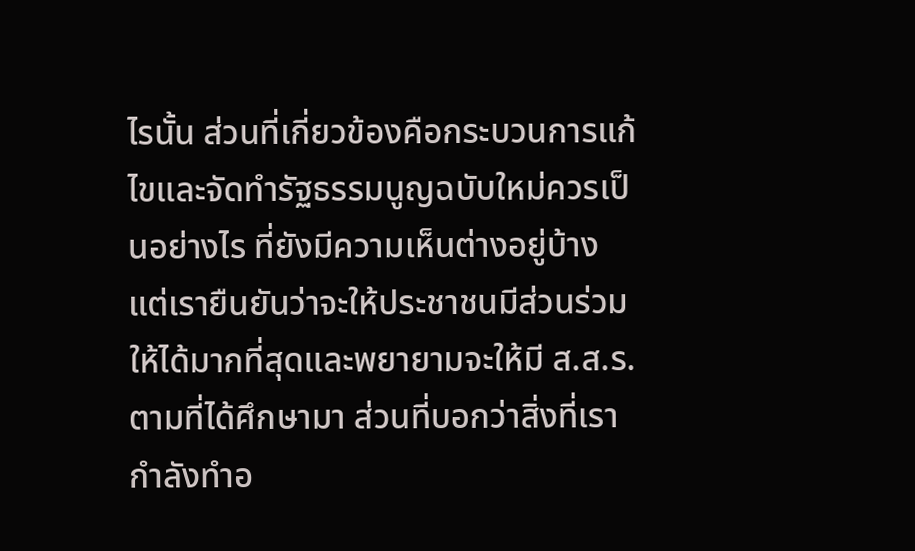ไรนั้น ส่วนที่เกี่ยวข้องคือกระบวนการแก้ไขและจัดทำรัฐธรรมนูญฉบับใหม่ควรเป็นอย่างไร ที่ยังมีความเห็นต่างอยู่บ้าง แต่เรายืนยันว่าจะให้ประชาชนมีส่วนร่วมให้ได้มากที่สุดและพยายามจะให้มี ส.ส.ร.ตามที่ได้ศึกษามา ส่วนที่บอกว่าสิ่งที่เรากำลังทำอ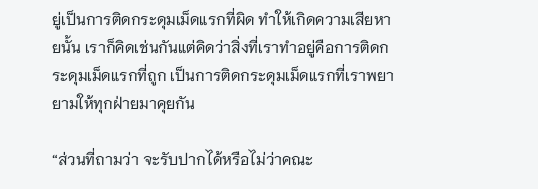ยู่เป็นการติดกระดุมเม็ดแรกที่ผิด ทำให้เกิดความเสียหายนั้น เราก็คิดเช่นกันแต่คิดว่าสิ่งที่เราทำอยู่คือการติดกระดุมเม็ดแรกที่ถูก เป็นการติดกระดุมเม็ดแรกที่เราพยายามให้ทุกฝ่ายมาคุยกัน

“ส่วนที่ถามว่า จะรับปากได้หรือไม่ว่าคณะ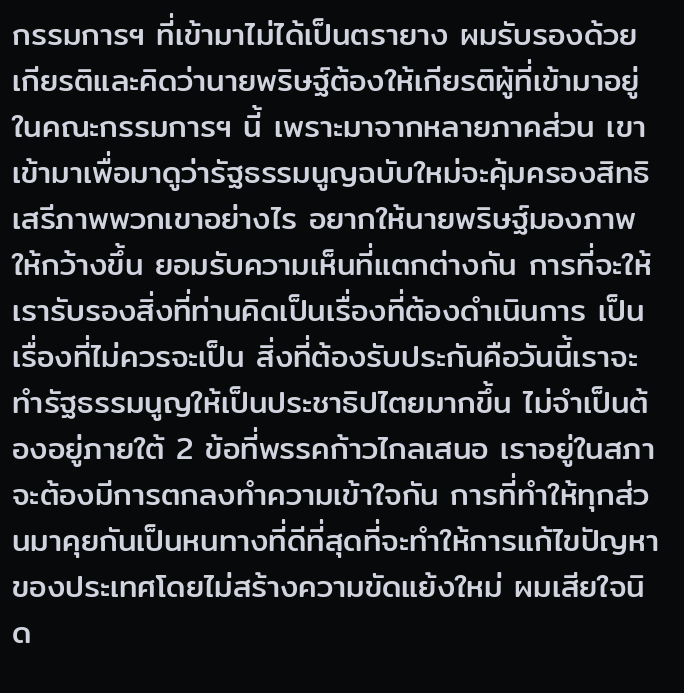กรรมการฯ ที่เข้ามาไม่ได้เป็นตรายาง ผมรับรองด้วยเกียรติและคิดว่านายพริษฐ์ต้องให้เกียรติผู้ที่เข้ามาอยู่ในคณะกรรมการฯ นี้ เพราะมาจากหลายภาคส่วน เขาเข้ามาเพื่อมาดูว่ารัฐธรรมนูญฉบับใหม่จะคุ้มครองสิทธิ เสรีภาพพวกเขาอย่างไร อยากให้นายพริษฐ์มองภาพให้กว้างขึ้น ยอมรับความเห็นที่แตกต่างกัน การที่จะให้เรารับรองสิ่งที่ท่านคิดเป็นเรื่องที่ต้องดำเนินการ เป็นเรื่องที่ไม่ควรจะเป็น สิ่งที่ต้องรับประกันคือวันนี้เราจะทำรัฐธรรมนูญให้เป็นประชาธิปไตยมากขึ้น ไม่จำเป็นต้องอยู่ภายใต้ 2 ข้อที่พรรคก้าวไกลเสนอ เราอยู่ในสภา จะต้องมีการตกลงทำความเข้าใจกัน การที่ทำให้ทุกส่วนมาคุยกันเป็นหนทางที่ดีที่สุดที่จะทำให้การแก้ไขปัญหาของประเทศโดยไม่สร้างความขัดแย้งใหม่ ผมเสียใจนิด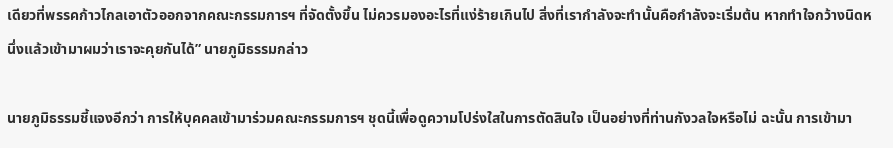เดียวที่พรรคก้าวไกลเอาตัวออกจากคณะกรรมการฯ ที่จัดตั้งขึ้น ไม่ควรมองอะไรที่แง่ร้ายเกินไป สิ่งที่เรากำลังจะทำนั้นคือกำลังจะเริ่มต้น หากทำใจกว้างนิดหนึ่งแล้วเข้ามาผมว่าเราจะคุยกันได้” นายภูมิธรรมกล่าว

นายภูมิธรรมชี้แจงอีกว่า การให้บุคคลเข้ามาร่วมคณะกรรมการฯ ชุดนี้เพื่อดูความโปร่งใสในการตัดสินใจ เป็นอย่างที่ท่านกังวลใจหรือไม่ ฉะนั้น การเข้ามา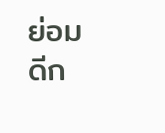ย่อมดีก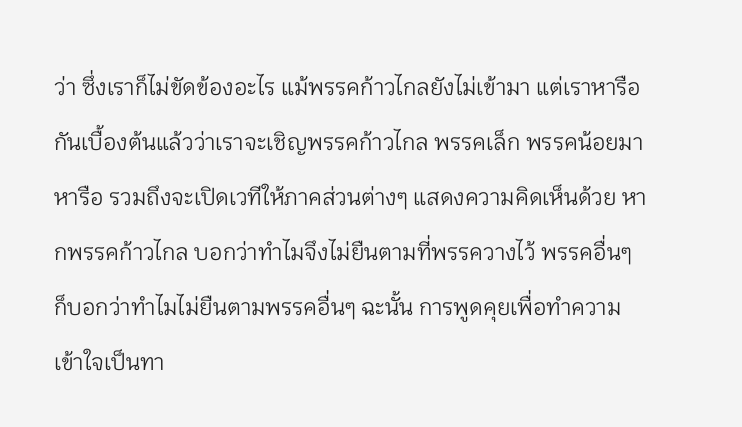ว่า ซึ่งเราก็ไม่ขัดข้องอะไร แม้พรรคก้าวไกลยังไม่เข้ามา แต่เราหารือกันเบื้องต้นแล้วว่าเราจะเชิญพรรคก้าวไกล พรรคเล็ก พรรคน้อยมาหารือ รวมถึงจะเปิดเวทีให้ภาคส่วนต่างๆ แสดงความคิดเห็นด้วย หากพรรคก้าวไกล บอกว่าทำไมจึงไม่ยืนตามที่พรรควางไว้ พรรคอื่นๆ ก็บอกว่าทำไมไม่ยืนตามพรรคอื่นๆ ฉะนั้น การพูดคุยเพื่อทำความเข้าใจเป็นทา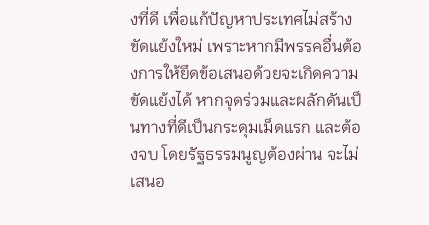งที่ดี เพื่อแก้ปัญหาประเทศไม่สร้างขัดแย้งใหม่ เพราะหากมีพรรคอื่นต้องการให้ยึดข้อเสนอด้วยจะเกิดความขัดแย้งได้ หากจุดร่วมและผลักดันเป็นทางที่ดีเป็นกระดุมเม็ดแรก และต้องจบ โดยรัฐธรรมนูญต้องผ่าน จะไม่เสนอ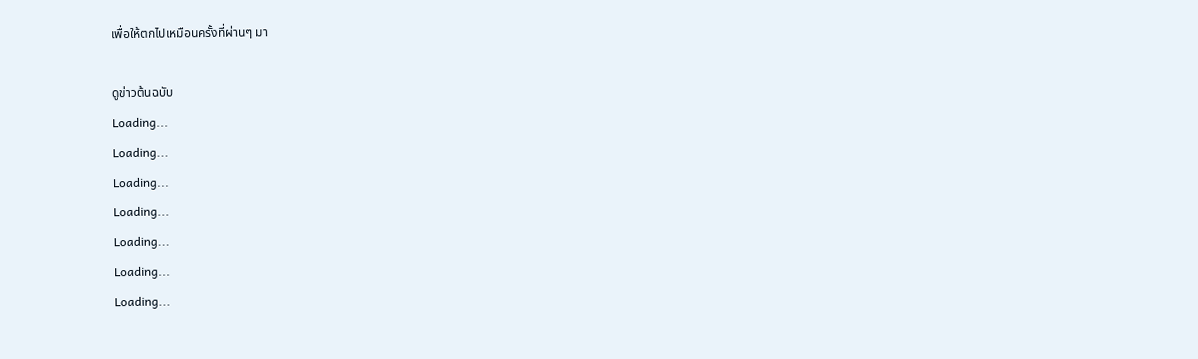เพื่อให้ตกไปเหมือนครั้งที่ผ่านๆ มา

ดูข่าวต้นฉบับ
Loading...
Loading...
Loading...
Loading...
Loading...
Loading...
Loading...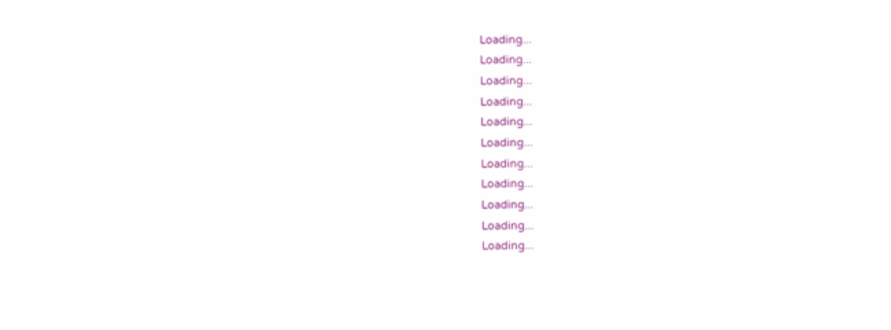Loading...
Loading...
Loading...
Loading...
Loading...
Loading...
Loading...
Loading...
Loading...
Loading...
Loading...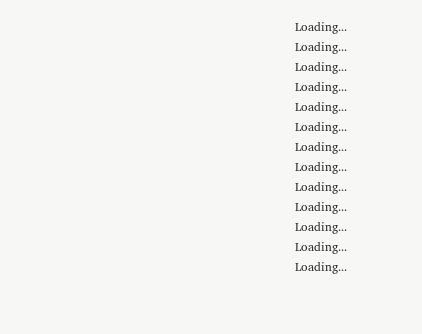Loading...
Loading...
Loading...
Loading...
Loading...
Loading...
Loading...
Loading...
Loading...
Loading...
Loading...
Loading...
Loading...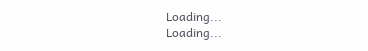Loading...
Loading...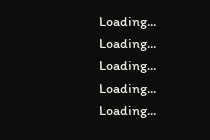Loading...
Loading...
Loading...
Loading...
Loading...